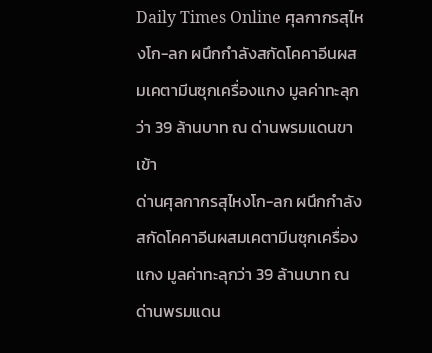Daily Times Online ศุลกากรสุไหงโก-ลก ผนึกกำลังสกัดโคคาอีนผสมเคตามีนซุกเครื่องแกง มูลค่าทะลุกว่า 39 ล้านบาท ณ ด่านพรมแดนขาเข้า
ด่านศุลกากรสุไหงโก-ลก ผนึกกำลังสกัดโคคาอีนผสมเคตามีนซุกเครื่องแกง มูลค่าทะลุกว่า 39 ล้านบาท ณ ด่านพรมแดน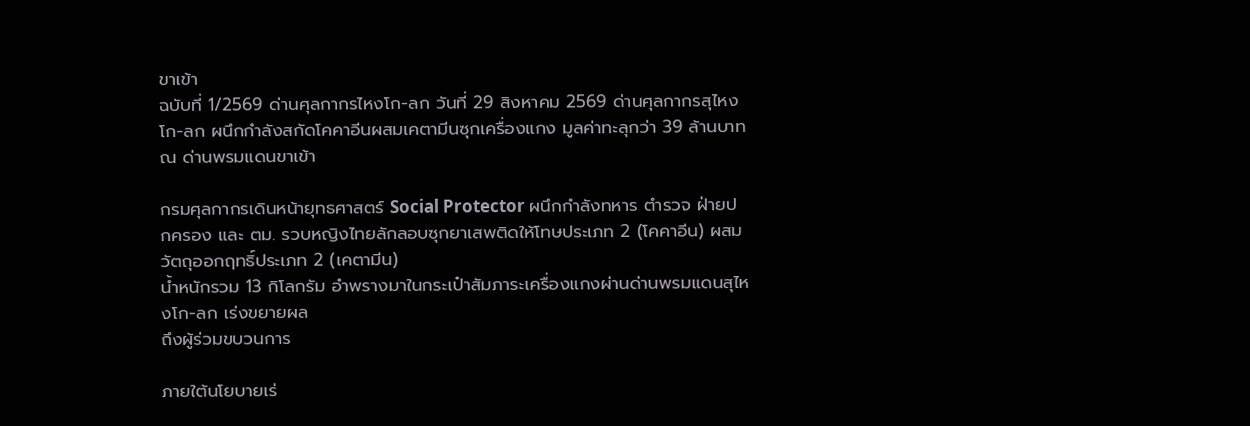ขาเข้า
ฉบับที่ 1/2569 ด่านศุลกากรไหงโก-ลก วันที่ 29 สิงหาคม 2569 ด่านศุลกากรสุไหงโก-ลก ผนึกกำลังสกัดโคคาอีนผสมเคตามีนซุกเครื่องแกง มูลค่าทะลุกว่า 39 ล้านบาท ณ ด่านพรมแดนขาเข้า

กรมศุลกากรเดินหน้ายุทธศาสตร์ Social Protector ผนึกกำลังทหาร ตำรวจ ฝ่ายปกครอง และ ตม. รวบหญิงไทยลักลอบซุกยาเสพติดให้โทษประเภท 2 (โคคาอีน) ผสมวัตถุออกฤทธิ์ประเภท 2 (เคตามีน)
น้ำหนักรวม 13 กิโลกรัม อำพรางมาในกระเป๋าสัมภาระเครื่องแกงผ่านด่านพรมแดนสุไหงโก-ลก เร่งขยายผล
ถึงผู้ร่วมขบวนการ

ภายใต้นโยบายเร่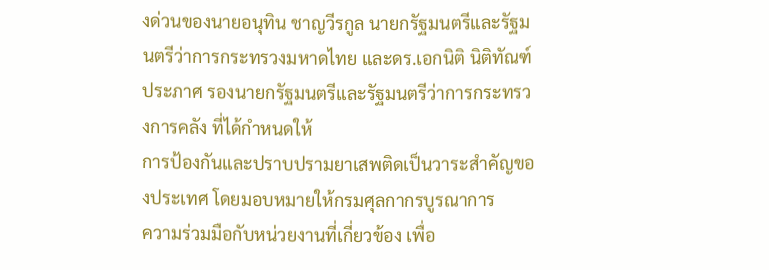งด่วนของนายอนุทิน ชาญวีรกูล นายกรัฐมนตรีและรัฐมนตรีว่าการกระทรวงมหาดไทย และดร.เอกนิติ นิติทัณฑ์ประภาศ รองนายกรัฐมนตรีและรัฐมนตรีว่าการกระทรวงการคลัง ที่ได้กำหนดให้
การป้องกันและปราบปรามยาเสพติดเป็นวาระสำคัญของประเทศ โดยมอบหมายให้กรมศุลกากรบูรณาการ
ความร่วมมือกับหน่วยงานที่เกี่ยวข้อง เพื่อ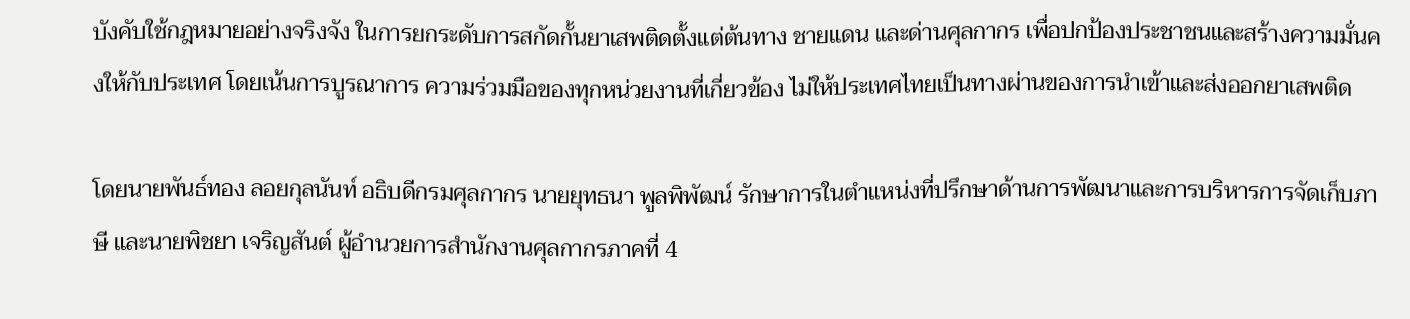บังคับใช้กฎหมายอย่างจริงจัง ในการยกระดับการสกัดกั้นยาเสพติดตั้งแต่ต้นทาง ชายแดน และด่านศุลกากร เพื่อปกป้องประชาชนและสร้างความมั่นคงให้กับประเทศ โดยเน้นการบูรณาการ ความร่วมมือของทุกหน่วยงานที่เกี่ยวข้อง ไม่ให้ประเทศไทยเป็นทางผ่านของการนำเข้าและส่งออกยาเสพติด

โดยนายพันธ์ทอง ลอยกุลนันท์ อธิบดีกรมศุลกากร นายยุทธนา พูลพิพัฒน์ รักษาการในตำแหน่งที่ปรึกษาด้านการพัฒนาและการบริหารการจัดเก็บภาษี และนายพิชยา เจริญสันต์ ผู้อำนวยการสำนักงานศุลกากรภาคที่ 4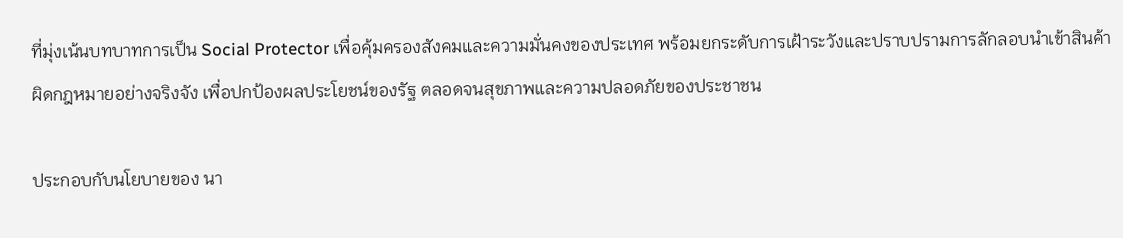ที่มุ่งเน้นบทบาทการเป็น Social Protector เพื่อคุ้มครองสังคมและความมั่นคงของประเทศ พร้อมยกระดับการเฝ้าระวังและปราบปรามการลักลอบนำเข้าสินค้าผิดกฎหมายอย่างจริงจัง เพื่อปกป้องผลประโยชน์ของรัฐ ตลอดจนสุขภาพและความปลอดภัยของประชาชน

ประกอบกับนโยบายของ นา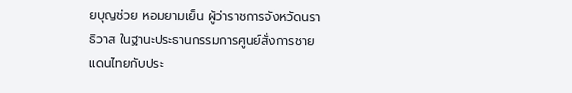ยบุญช่วย หอมยามเย็น ผู้ว่าราชการจังหวัดนราธิวาส ในฐานะประธานกรรมการศูนย์สั่งการชายแดนไทยกับประ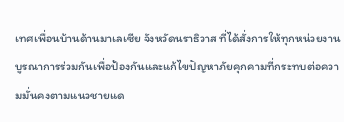เทศเพื่อนบ้านด้านมาเลเซีย จังหวัดนราธิวาส ที่ได้สั่งการให้ทุกหน่วยงานบูรณาการร่วมกันเพื่อป้องกันและแก้ไขปัญหาภัยคุกคามที่กระทบต่อความมั่นคงตามแนวชายแด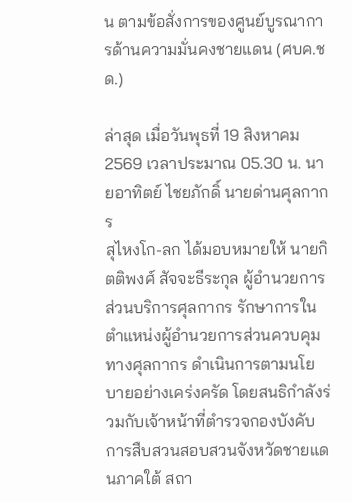น ตามข้อสั่งการของศูนย์บูรณาการด้านความมั่นคงชายแดน (ศบค.ชด.)

ล่าสุด เมื่อวันพุธที่ 19 สิงหาคม 2569 เวลาประมาณ 05.30 น. นายอาทิตย์ ไชยภักดิ์ นายด่านศุลกากร
สุไหงโก-ลก ได้มอบหมายให้ นายกิตติพงศ์ สัจจะธีระกุล ผู้อำนวยการส่วนบริการศุลกากร รักษาการในตำแหน่งผู้อำนวยการส่วนควบคุมทางศุลกากร ดำเนินการตามนโยบายอย่างเคร่งครัด โดยสนธิกำลังร่วมกับเจ้าหน้าที่ตำรวจกองบังคับการสืบสวนสอบสวนจังหวัดชายแดนภาคใต้ สถา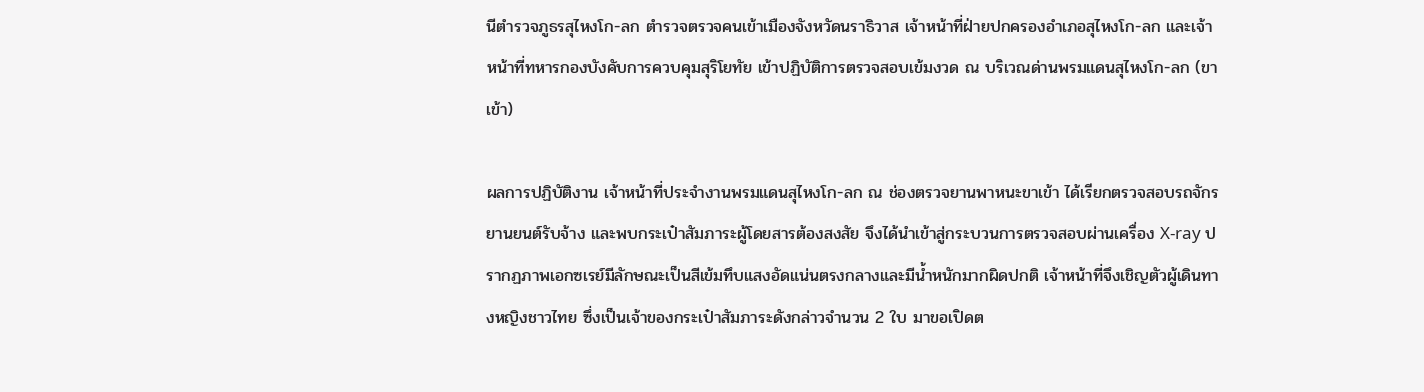นีตำรวจภูธรสุไหงโก-ลก ตำรวจตรวจคนเข้าเมืองจังหวัดนราธิวาส เจ้าหน้าที่ฝ่ายปกครองอำเภอสุไหงโก-ลก และเจ้าหน้าที่ทหารกองบังคับการควบคุมสุริโยทัย เข้าปฏิบัติการตรวจสอบเข้มงวด ณ บริเวณด่านพรมแดนสุไหงโก-ลก (ขาเข้า)

ผลการปฏิบัติงาน เจ้าหน้าที่ประจำงานพรมแดนสุไหงโก-ลก ณ ช่องตรวจยานพาหนะขาเข้า ได้เรียกตรวจสอบรถจักรยานยนต์รับจ้าง และพบกระเป๋าสัมภาระผู้โดยสารต้องสงสัย จึงได้นำเข้าสู่กระบวนการตรวจสอบผ่านเครื่อง X-ray ปรากฏภาพเอกซเรย์มีลักษณะเป็นสีเข้มทึบแสงอัดแน่นตรงกลางและมีน้ำหนักมากผิดปกติ เจ้าหน้าที่จึงเชิญตัวผู้เดินทางหญิงชาวไทย ซึ่งเป็นเจ้าของกระเป๋าสัมภาระดังกล่าวจำนวน 2 ใบ มาขอเปิดต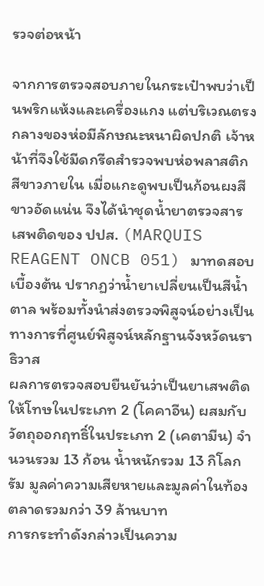รวจต่อหน้า

จากการตรวจสอบภายในกระเป๋าพบว่าเป็นพริกแห้งและเครื่องแกง แต่บริเวณตรงกลางของห่อมีลักษณะหนาผิดปกติ เจ้าหน้าที่จึงใช้มีดกรีดสำรวจพบห่อพลาสติกสีขาวภายใน เมื่อแกะดูพบเป็นก้อนผงสีขาวอัดแน่น จึงได้นำชุดน้ำยาตรวจสารเสพติดของ ปปส. (MARQUIS REAGENT ONCB 051) มาทดสอบเบื้องต้น ปรากฏว่าน้ำยาเปลี่ยนเป็นสีน้ำตาล พร้อมทั้งนำส่งตรวจพิสูจน์อย่างเป็นทางการที่ศูนย์พิสูจน์หลักฐานจังหวัดนราธิวาส
ผลการตรวจสอบยืนยันว่าเป็นยาเสพติดให้โทษในประเภท 2 (โคคาอีน) ผสมกับวัตถุออกฤทธิ์ในประเภท 2 (เคตามีน) จำนวนรวม 13 ก้อน น้ำหนักรวม 13 กิโลกรัม มูลค่าความเสียหายและมูลค่าในท้องตลาดรวมกว่า 39 ล้านบาท
การกระทำดังกล่าวเป็นความ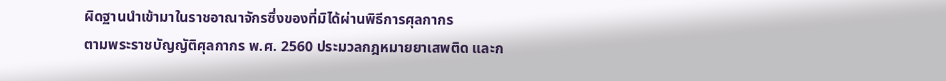ผิดฐานนำเข้ามาในราชอาณาจักรซึ่งของที่มิได้ผ่านพิธีการศุลกากร
ตามพระราชบัญญัติศุลกากร พ.ศ. 2560 ประมวลกฎหมายยาเสพติด และก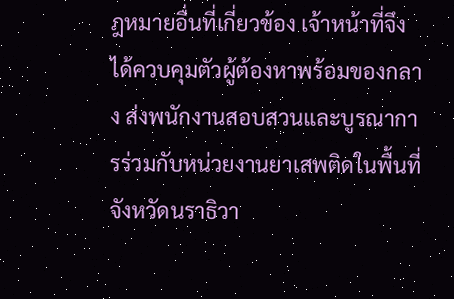ฎหมายอื่นที่เกี่ยวข้อง เจ้าหน้าที่จึงได้ควบคุมตัวผู้ต้องหาพร้อมของกลาง ส่งพนักงานสอบสวนและบูรณาการร่วมกับหน่วยงานยาเสพติดในพื้นที่จังหวัดนราธิวา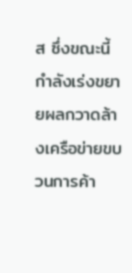ส ซึ่งขณะนี้กำลังเร่งขยายผลกวาดล้างเครือข่ายขบวนการค้า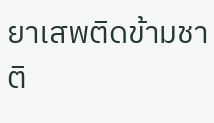ยาเสพติดข้ามชาติ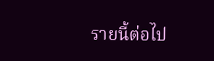รายนี้ต่อไป